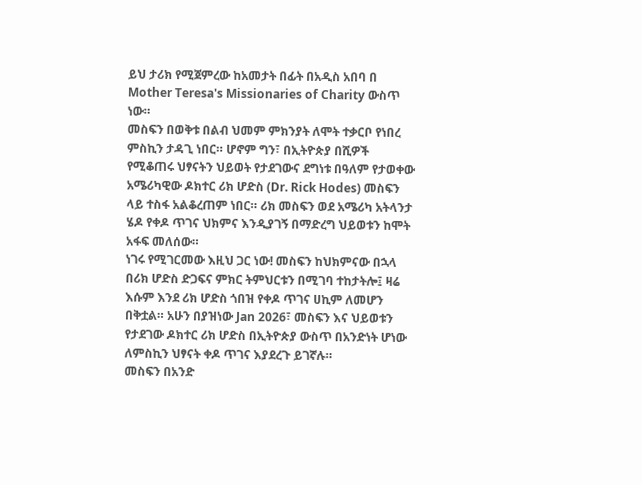ይህ ታሪክ የሚጀምረው ከአመታት በፊት በአዲስ አበባ በ Mother Teresa's Missionaries of Charity ውስጥ ነው።
መስፍን በወቅቱ በልብ ህመም ምክንያት ለሞት ተቃርቦ የነበረ ምስኪን ታዳጊ ነበር። ሆኖም ግን፣ በኢትዮጵያ በሺዎች የሚቆጠሩ ህፃናትን ህይወት የታደገውና ደግነቱ በዓለም የታወቀው አሜሪካዊው ዶክተር ሪክ ሆድስ (Dr. Rick Hodes) መስፍን ላይ ተስፋ አልቆረጠም ነበር። ሪክ መስፍን ወደ አሜሪካ አትላንታ ሄዶ የቀዶ ጥገና ህክምና እንዲያገኝ በማድረግ ህይወቱን ከሞት አፋፍ መለሰው።
ነገሩ የሚገርመው እዚህ ጋር ነው! መስፍን ከህክምናው በኋላ በሪክ ሆድስ ድጋፍና ምክር ትምህርቱን በሚገባ ተከታትሎ፤ ዛሬ እሱም እንደ ሪክ ሆድስ ጎበዝ የቀዶ ጥገና ሀኪም ለመሆን በቅቷል። አሁን በያዝነው Jan 2026፣ መስፍን እና ህይወቱን የታደገው ዶክተር ሪክ ሆድስ በኢትዮጵያ ውስጥ በአንድነት ሆነው ለምስኪን ህፃናት ቀዶ ጥገና እያደረጉ ይገኛሉ።
መስፍን በአንድ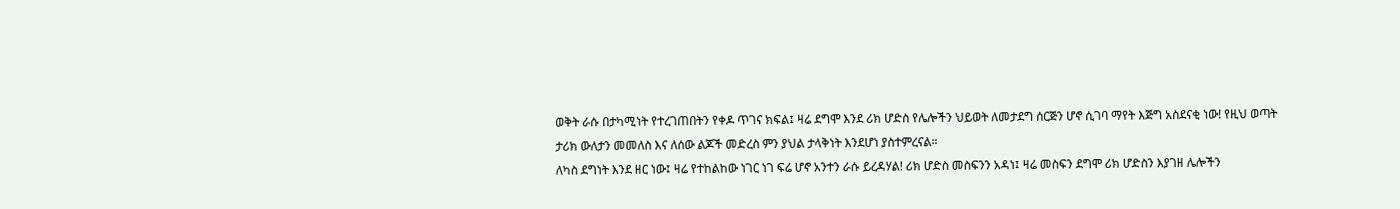ወቅት ራሱ በታካሚነት የተረገጠበትን የቀዶ ጥገና ክፍል፤ ዛሬ ደግሞ እንደ ሪክ ሆድስ የሌሎችን ህይወት ለመታደግ ሰርጅን ሆኖ ሲገባ ማየት እጅግ አስደናቂ ነው! የዚህ ወጣት ታሪክ ውለታን መመለስ እና ለሰው ልጆች መድረስ ምን ያህል ታላቅነት እንደሆነ ያስተምረናል።
ለካስ ደግነት እንደ ዘር ነው፤ ዛሬ የተከልከው ነገር ነገ ፍሬ ሆኖ አንተን ራሱ ይረዳሃል! ሪክ ሆድስ መስፍንን አዳነ፤ ዛሬ መስፍን ደግሞ ሪክ ሆድስን እያገዘ ሌሎችን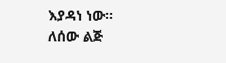እያዳነ ነው።
ለሰው ልጅ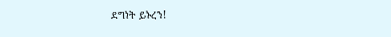ደግነት ይኑረን!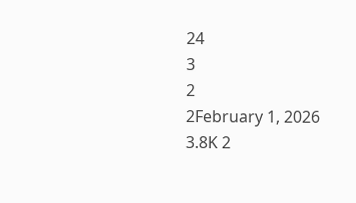24
3
2
2February 1, 2026 3.8K 2